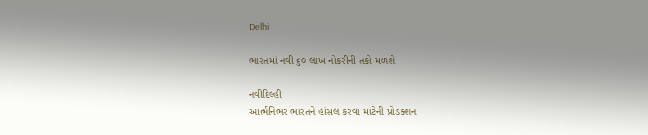Delhi

ભારતમાં નવી ૬૦ લાખ નોકરીની તકો મળશે

નવીદિલ્હી
આર્ત્મનિભર ભારતને હાંસલ કરવા માટેની પ્રોડક્શન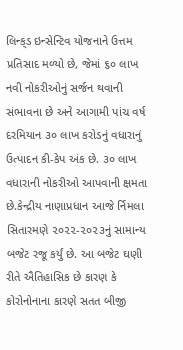લિન્ક્‌ડ ઇન્સેન્ટિવ યોજનાને ઉત્તમ પ્રતિસાદ મળ્યો છે, જેમાં ૬૦ લાખ નવી નોકરીઓનું સર્જન થવાની સંભાવના છે અને આગામી પાંચ વર્ષ દરમિયાન ૩૦ લાખ કરોડનું વધારાનું ઉત્પાદન કી-કેપ અંક છે. ૩૦ લાખ વધારાની નોકરીઓ આપવાની ક્ષમતા છે.કેન્દ્રીય નાણાપ્રધાન આજે ર્નિમલા સિતારમણે ૨૦૨૨-૨૦૨૩નું સામાન્ય બજેટ રજૂ કર્યું છે. આ બજેટ ઘણી રીતે ઐતિહાસિક છે કારણ કે કોરોનોનાના કારણે સતત બીજી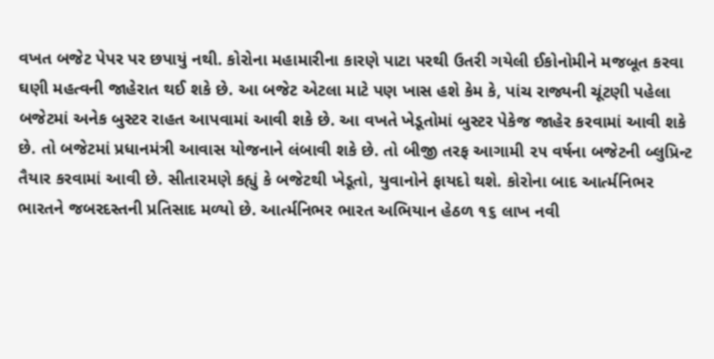વખત બજેટ પેપર પર છપાયું નથી. કોરોના મહામારીના કારણે પાટા પરથી ઉતરી ગયેલી ઈકોનોમીને મજબૂત કરવા ઘણી મહત્વની જાહેરાત થઈ શકે છે. આ બજેટ એટલા માટે પણ ખાસ હશે કેમ કે, પાંચ રાજ્યની ચૂંટણી પહેલા બજેટમાં અનેક બુસ્ટર રાહત આપવામાં આવી શકે છે. આ વખતે ખેડૂતોમાં બુસ્ટર પેકેજ જાહેર કરવામાં આવી શકે છે. તો બજેટમાં પ્રધાનમંત્રી આવાસ યોજનાને લંબાવી શકે છે. તો બીજી તરફ આગામી ૨૫ વર્ષના બજેટની બ્લુપ્રિન્ટ તૈયાર કરવામાં આવી છે. સીતારમણે કહ્યું કે બજેટથી ખેડૂતો, યુવાનોને ફાયદો થશે. કોરોના બાદ આર્ત્મનિભર ભારતને જબરદસ્તની પ્રતિસાદ મળ્યો છે. આર્ત્મનિભર ભારત અભિયાન હેઠળ ૧૬ લાખ નવી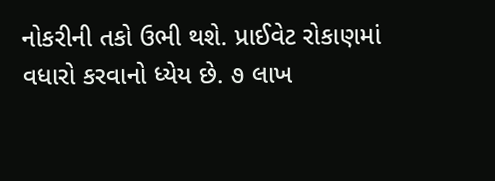નોકરીની તકો ઉભી થશે. પ્રાઈવેટ રોકાણમાં વધારો કરવાનો ધ્યેય છે. ૭ લાખ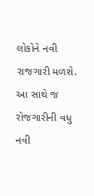લોકોને નવી રાજગારી મળશે. આ સાથે જ રોજગારીની વધુ નવી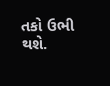તકો ઉભી થશે.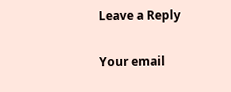Leave a Reply

Your email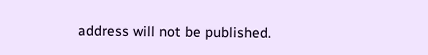address will not be published.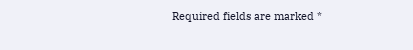Required fields are marked *